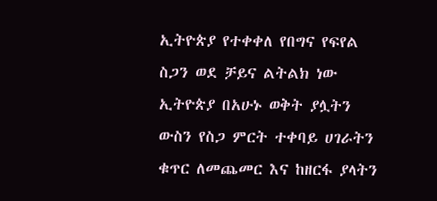ኢትዮጵያ የተቀቀለ የበግና የፍየል ስጋን ወደ ቻይና ልትልክ ነው
ኢትዮጵያ በአሁኑ ወቅት ያሏትን ውስን የስጋ ምርት ተቀባይ ሀገራትን ቁጥር ለመጨመር እና ከዘርፋ ያላትን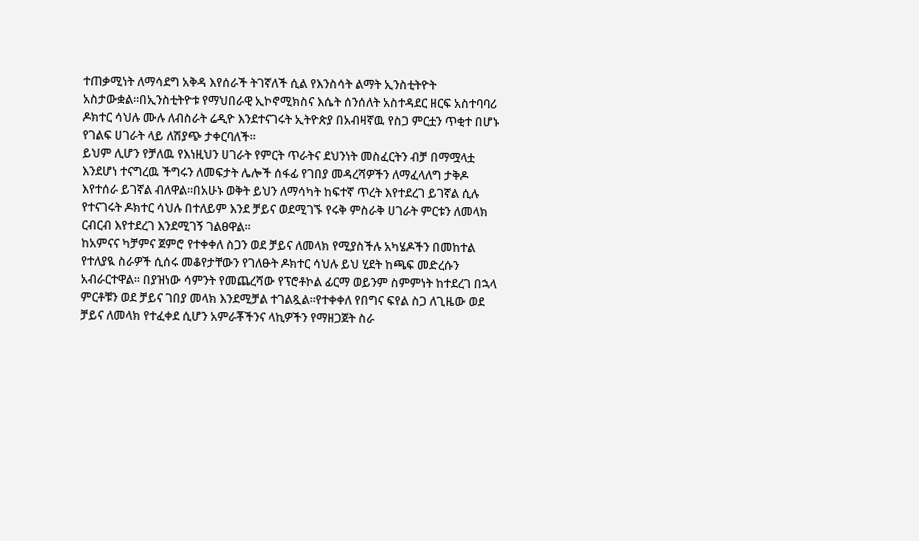ተጠቃሚነት ለማሳደግ አቅዳ እየሰራች ትገኛለች ሲል የእንስሳት ልማት ኢንስቲትዮት አስታውቋል።በኢንስቲትዮቱ የማህበራዊ ኢኮኖሚክስና እሴት ሰንሰለት አስተዳደር ዘርፍ አስተባባሪ ዶክተር ሳህሉ ሙሉ ለብስራት ሬዲዮ እንደተናገሩት ኢትዮጵያ በአብዛኛዉ የስጋ ምርቷን ጥቂተ በሆኑ የገልፍ ሀገራት ላይ ለሽያጭ ታቀርባለች።
ይህም ሊሆን የቻለዉ የእነዚህን ሀገራት የምርት ጥራትና ደህንነት መስፈርትን ብቻ በማሟላቷ እንደሆነ ተናግረዉ ችግሩን ለመፍታት ሌሎች ሰፋፊ የገበያ መዳረሻዎችን ለማፈላለግ ታቅዶ እየተሰራ ይገኛል ብለዋል።በአሁኑ ወቅት ይህን ለማሳካት ከፍተኛ ጥረት እየተደረገ ይገኛል ሲሉ የተናገሩት ዶክተር ሳህሉ በተለይም እንደ ቻይና ወደሚገኙ የሩቅ ምስራቅ ሀገራት ምርቱን ለመላክ ርብርብ እየተደረገ እንደሚገኝ ገልፀዋል።
ከአምናና ካቻምና ጀምሮ የተቀቀለ ስጋን ወደ ቻይና ለመላክ የሚያስችሉ አካሄዶችን በመከተል የተለያዪ ስራዎች ሲሰሩ መቆየታቸውን የገለፁት ዶክተር ሳህሉ ይህ ሂደት ከጫፍ መድረሱን አብራርተዋል። በያዝነው ሳምንት የመጨረሻው የፕሮቶኮል ፊርማ ወይንም ስምምነት ከተደረገ በኋላ ምርቶቹን ወደ ቻይና ገበያ መላክ እንደሚቻል ተገልጿል።የተቀቀለ የበግና ፍየል ስጋ ለጊዜው ወደ ቻይና ለመላክ የተፈቀደ ሲሆን አምራቾችንና ላኪዎችን የማዘጋጀት ስራ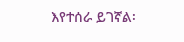እየተሰራ ይገኛል፡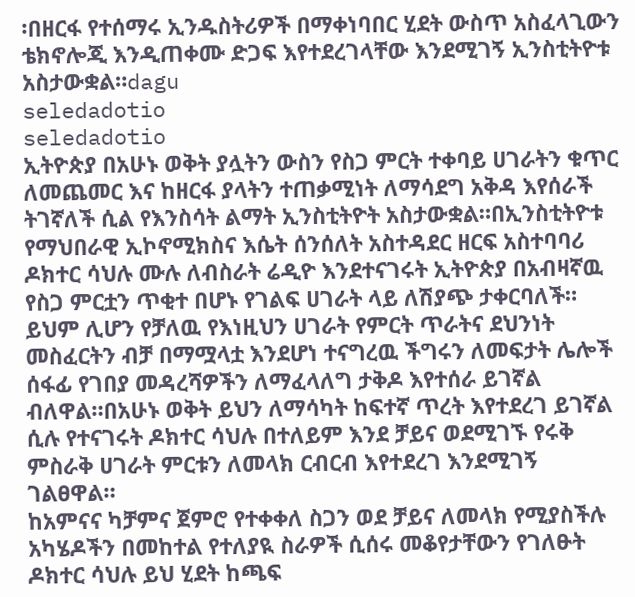፡በዘርፋ የተሰማሩ ኢንዱስትሪዎች በማቀነባበር ሂደት ውስጥ አስፈላጊውን ቴክኖሎጂ እንዲጠቀሙ ድጋፍ እየተደረገላቸው እንደሚገኝ ኢንስቲትዮቱ አስታውቋል።dagu
seledadotio
seledadotio
ኢትዮጵያ በአሁኑ ወቅት ያሏትን ውስን የስጋ ምርት ተቀባይ ሀገራትን ቁጥር ለመጨመር እና ከዘርፋ ያላትን ተጠቃሚነት ለማሳደግ አቅዳ እየሰራች ትገኛለች ሲል የእንስሳት ልማት ኢንስቲትዮት አስታውቋል።በኢንስቲትዮቱ የማህበራዊ ኢኮኖሚክስና እሴት ሰንሰለት አስተዳደር ዘርፍ አስተባባሪ ዶክተር ሳህሉ ሙሉ ለብስራት ሬዲዮ እንደተናገሩት ኢትዮጵያ በአብዛኛዉ የስጋ ምርቷን ጥቂተ በሆኑ የገልፍ ሀገራት ላይ ለሽያጭ ታቀርባለች።
ይህም ሊሆን የቻለዉ የእነዚህን ሀገራት የምርት ጥራትና ደህንነት መስፈርትን ብቻ በማሟላቷ እንደሆነ ተናግረዉ ችግሩን ለመፍታት ሌሎች ሰፋፊ የገበያ መዳረሻዎችን ለማፈላለግ ታቅዶ እየተሰራ ይገኛል ብለዋል።በአሁኑ ወቅት ይህን ለማሳካት ከፍተኛ ጥረት እየተደረገ ይገኛል ሲሉ የተናገሩት ዶክተር ሳህሉ በተለይም እንደ ቻይና ወደሚገኙ የሩቅ ምስራቅ ሀገራት ምርቱን ለመላክ ርብርብ እየተደረገ እንደሚገኝ ገልፀዋል።
ከአምናና ካቻምና ጀምሮ የተቀቀለ ስጋን ወደ ቻይና ለመላክ የሚያስችሉ አካሄዶችን በመከተል የተለያዪ ስራዎች ሲሰሩ መቆየታቸውን የገለፁት ዶክተር ሳህሉ ይህ ሂደት ከጫፍ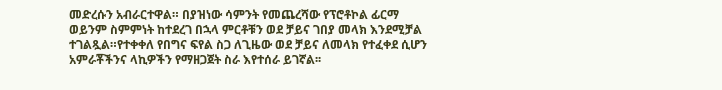መድረሱን አብራርተዋል። በያዝነው ሳምንት የመጨረሻው የፕሮቶኮል ፊርማ ወይንም ስምምነት ከተደረገ በኋላ ምርቶቹን ወደ ቻይና ገበያ መላክ እንደሚቻል ተገልጿል።የተቀቀለ የበግና ፍየል ስጋ ለጊዜው ወደ ቻይና ለመላክ የተፈቀደ ሲሆን አምራቾችንና ላኪዎችን የማዘጋጀት ስራ እየተሰራ ይገኛል፡፡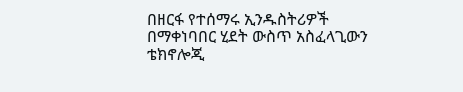በዘርፋ የተሰማሩ ኢንዱስትሪዎች በማቀነባበር ሂደት ውስጥ አስፈላጊውን ቴክኖሎጂ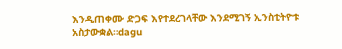እንዲጠቀሙ ድጋፍ እየተደረገላቸው እንደሚገኝ ኢንስቲትዮቱ አስታውቋል።dagu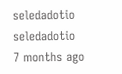seledadotio
seledadotio
7 months ago